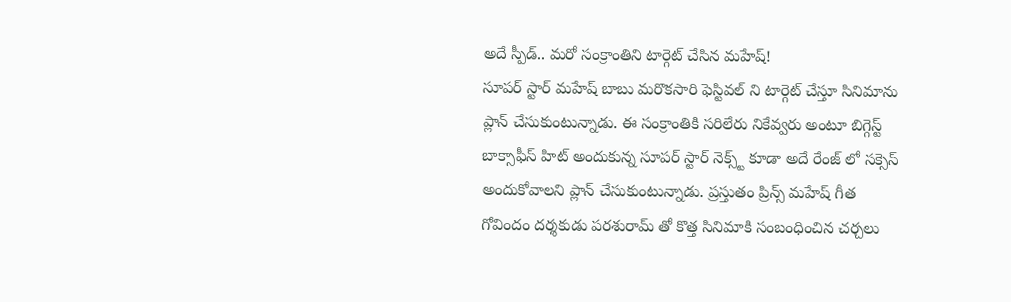అదే స్పీడ్.. మరో సంక్రాంతిని టార్గెట్ చేసిన మహేష్!
సూపర్ స్టార్ మహేష్ బాబు మరొకసారి ఫెస్టివల్ ని టార్గెట్ చేస్తూ సినిమాను ప్లాన్ చేసుకుంటున్నాడు. ఈ సంక్రాంతికి సరిలేరు నికేవ్వరు అంటూ బిగ్గెస్ట్ బాక్సాఫీస్ హిట్ అందుకున్న సూపర్ స్టార్ నెక్స్ట్ కూడా అదే రేంజ్ లో సక్సెస్ అందుకోవాలని ప్లాన్ చేసుకుంటున్నాడు. ప్రస్తుతం ప్రిన్స్ మహేష్ గీత గోవిందం దర్శకుడు పరశురామ్ తో కొత్త సినిమాకి సంబంధించిన చర్చలు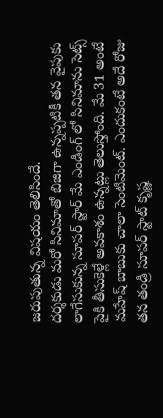జరుపుతున్న విషయం తెలిసిందే.
దర్శకుడు మరో సినిమాతో బిజిగా ఉన్నప్పటికీ తన వైపుకు లాగేసుకున్న సూపర్ స్టార్ మే ఎండింగ్ లో సినిమాను సెట్స్ పైకి తీసుకెళ్లే అవకాశం ఉన్నట్లు తెలుస్తోంది. మే 31 అంటే మహేష్ బాబుకు చాలా సెంటిమెంట్. ఎందుకంటే అదే రోజు తన తండ్రి సూపర్ స్టాట్ కృష్ణ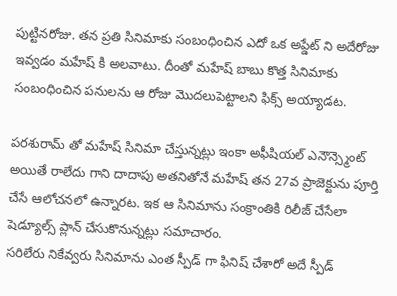పుట్టినరోజు. తన ప్రతి సినిమాకు సంబంధించిన ఎదో ఒక అప్డేట్ ని అదేరోజు ఇవ్వడం మహేష్ కి అలవాటు. దీంతో మహేష్ బాబు కొత్త సినిమాకు సంబంధించిన పనులను ఆ రోజు మొదలుపెట్టాలని ఫిక్స్ అయ్యాడట.

పరశురామ్ తో మహేష్ సినిమా చేస్తున్నట్లు ఇంకా అఫీషియల్ ఎనౌన్స్మెంట్ అయితే రాలేదు గాని దాదాపు అతనితోనే మహేష్ తన 27వ ప్రాజెక్టును పూర్తి చేసే ఆలోచనలో ఉన్నారట. ఇక ఆ సినిమాను సంక్రాంతికి రిలీజ్ చేసేలా షెడ్యూల్స్ ప్లాన్ చేసుకొనున్నట్లు సమాచారం.
సరిలేరు నికేవ్వరు సినిమాను ఎంత స్పీడ్ గా ఫినిష్ చేశారో అదే స్పీడ్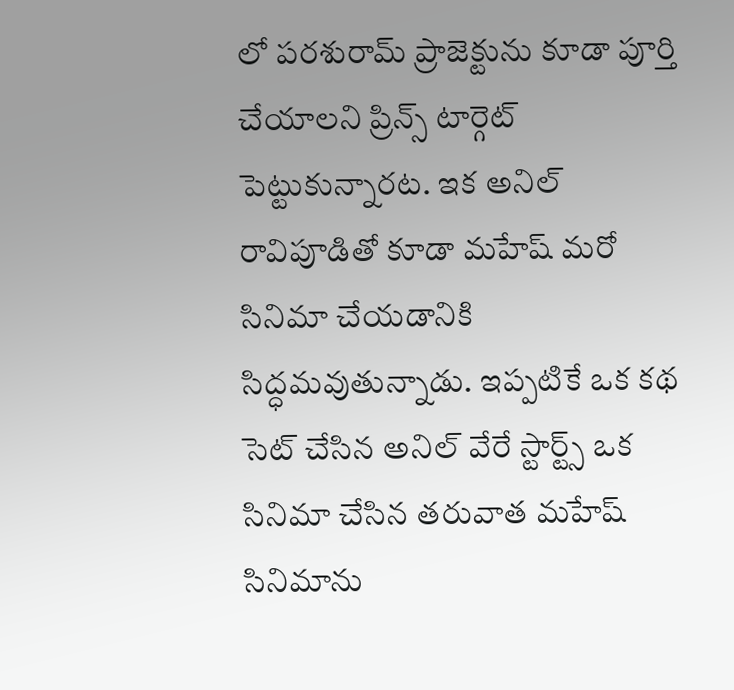లో పరశురామ్ ప్రాజెక్టును కూడా పూర్తి చేయాలని ప్రిన్స్ టార్గెట్ పెట్టుకున్నారట. ఇక అనిల్ రావిపూడితో కూడా మహేష్ మరో సినిమా చేయడానికి సిద్ధమవుతున్నాడు. ఇప్పటికే ఒక కథ సెట్ చేసిన అనిల్ వేరే స్టార్ట్స్ ఒక సినిమా చేసిన తరువాత మహేష్ సినిమాను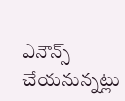ఎనౌన్స్ చేయనున్నట్లు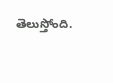తెలుస్తోంది.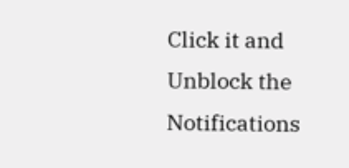Click it and Unblock the Notifications